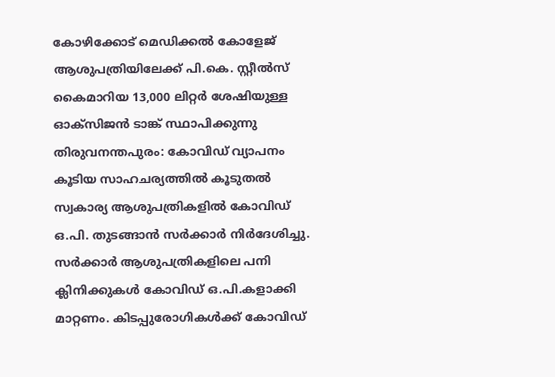കോഴിക്കോട് മെഡിക്കൽ കോളേജ് ആശുപത്രിയിലേക്ക് പി.കെ. സ്റ്റീൽസ് കൈമാറിയ 13,000 ലിറ്റർ ശേഷിയുള്ള ഓക്സിജൻ ടാങ്ക് സ്ഥാപിക്കുന്നു തിരുവനന്തപുരം: കോവിഡ് വ്യാപനം കൂടിയ സാഹചര്യത്തിൽ കൂടുതൽ സ്വകാര്യ ആശുപത്രികളിൽ കോവിഡ് ഒ.പി. തുടങ്ങാൻ സർക്കാർ നിർദേശിച്ചു. സർക്കാർ ആശുപത്രികളിലെ പനി ക്ലിനിക്കുകൾ കോവിഡ് ഒ.പി.കളാക്കി മാറ്റണം. കിടപ്പുരോഗികൾക്ക് കോവിഡ്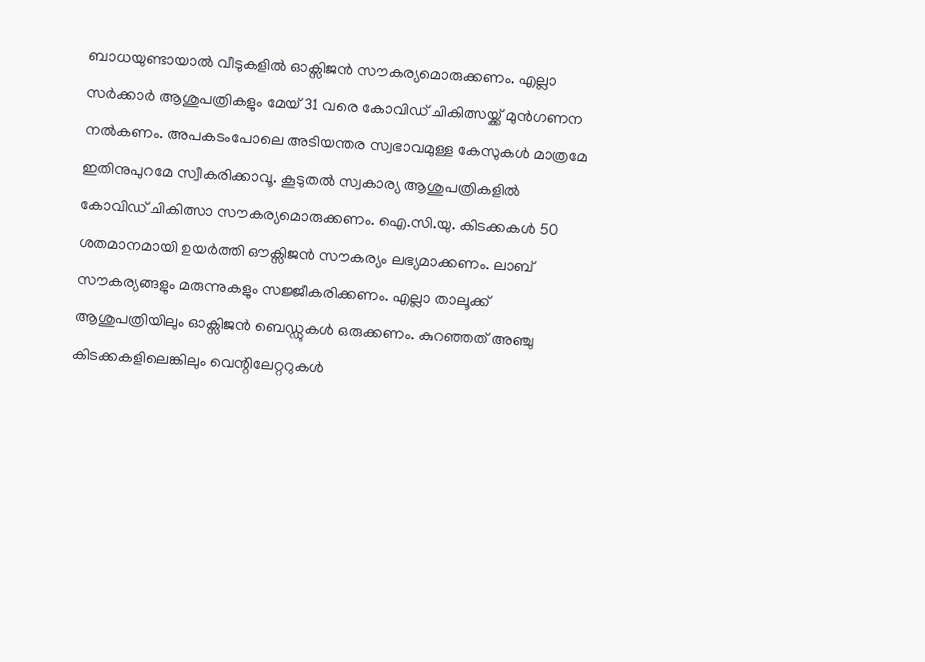ബാധയുണ്ടായാൽ വീടുകളിൽ ഓക്സിജൻ സൗകര്യമൊരുക്കണം. എല്ലാ സർക്കാർ ആശുപത്രികളും മേയ് 31 വരെ കോവിഡ് ചികിത്സയ്ക്ക് മുൻഗണന നൽകണം. അപകടംപോലെ അടിയന്തര സ്വഭാവമുള്ള കേസുകൾ മാത്രമേ ഇതിനുപുറമേ സ്വീകരിക്കാവൂ. കൂടുതൽ സ്വകാര്യ ആശുപത്രികളിൽ കോവിഡ് ചികിത്സാ സൗകര്യമൊരുക്കണം. ഐ.സി.യു. കിടക്കകൾ 50 ശതമാനമായി ഉയർത്തി ഔക്സിജൻ സൗകര്യം ലഭ്യമാക്കണം. ലാബ് സൗകര്യങ്ങളും മരുന്നുകളും സജ്ജീകരിക്കണം. എല്ലാ താലൂക്ക് ആശുപത്രിയിലും ഓക്സിജൻ ബെഡ്ഡുകൾ ഒരുക്കണം. കുറഞ്ഞത് അഞ്ചു കിടക്കകളിലെങ്കിലും വെന്റിലേറ്ററുകൾ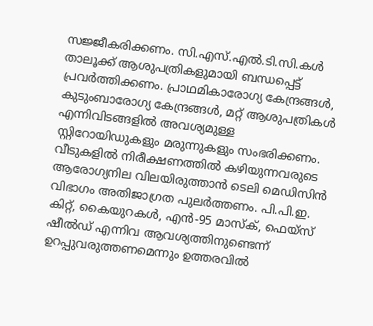സജ്ജീകരിക്കണം. സി.എസ്.എൽ.ടി.സി.കൾ താലൂക്ക് ആശുപത്രികളുമായി ബന്ധപ്പെട്ട് പ്രവർത്തിക്കണം. പ്രാഥമികാരോഗ്യ കേന്ദ്രങ്ങൾ, കുടുംബാരോഗ്യ കേന്ദ്രങ്ങൾ, മറ്റ് ആശുപത്രികൾ എന്നിവിടങ്ങളിൽ അവശ്യമുള്ള സ്റ്റിറോയിഡുകളും മരുന്നുകളും സംഭരിക്കണം. വീടുകളിൽ നിരീക്ഷണത്തിൽ കഴിയുന്നവരുടെ ആരോഗ്യനില വിലയിരുത്താൻ ടെലി മെഡിസിൻ വിഭാഗം അതിജാഗ്രത പുലർത്തണം. പി.പി.ഇ. കിറ്റ്, കൈയുറകൾ, എൻ-95 മാസ്ക്, ഫെയ്സ് ഷീൽഡ് എന്നിവ ആവശ്യത്തിനുണ്ടെന്ന് ഉറപ്പുവരുത്തണമെന്നും ഉത്തരവിൽ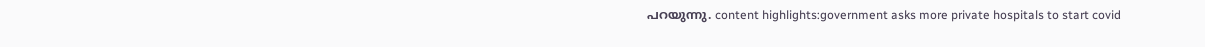പറയുന്നു. content highlights:government asks more private hospitals to start covid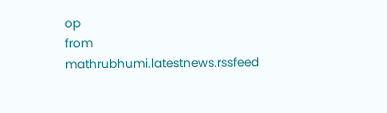op
from mathrubhumi.latestnews.rssfeed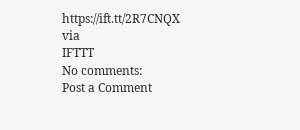https://ift.tt/2R7CNQX
via
IFTTT
No comments:
Post a Comment